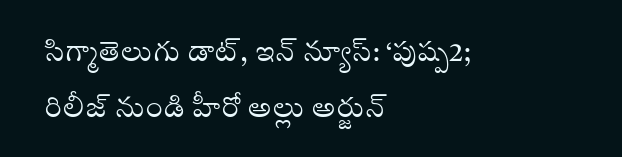సిగ్మాతెలుగు డాట్, ఇన్ న్యూస్: ‘పుష్ప2; రిలీజ్ నుండి హీరో అల్లు అర్జున్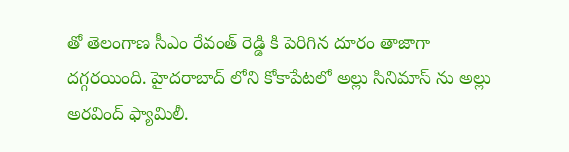తో తెలంగాణ సీఎం రేవంత్ రెడ్డి కి పెరిగిన దూరం తాజాగా దగ్గరయింది. హైదరాబాద్ లోని కోకాపేటలో అల్లు సినిమాస్ ను అల్లు అరవింద్ ఫ్యామిలీ.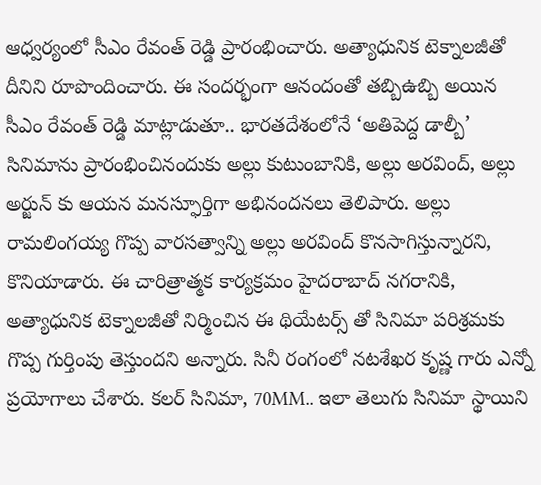ఆధ్వర్యంలో సీఎం రేవంత్ రెడ్డి ప్రారంభించారు. అత్యాధునిక టెక్నాలజీతో దీనిని రూపొందించారు. ఈ సందర్భంగా ఆనందంతో తబ్బిఉబ్బి అయిన సీఎం రేవంత్ రెడ్డి మాట్లాడుతూ.. భారతదేశంలోనే ‘అతిపెద్ద డాల్బీ’ సినిమాను ప్రారంభించినందుకు అల్లు కుటుంబానికి, అల్లు అరవింద్, అల్లు అర్జున్‌ కు ఆయన మనస్ఫూర్తిగా అభినందనలు తెలిపారు. అల్లు రామలింగయ్య గొప్ప వారసత్వాన్ని అల్లు అరవింద్ కొనసాగిస్తున్నారని, కొనియాడారు. ఈ చారిత్రాత్మక కార్యక్రమం హైదరాబాద్ నగరానికి, అత్యాధునిక టెక్నాలజీతో నిర్మించిన ఈ థియేటర్స్ తో సినిమా పరిశ్రమకు గొప్ప గుర్తింపు తెస్తుందని అన్నారు. సినీ రంగంలో నటశేఖర కృష్ణ గారు ఎన్నో ప్రయోగాలు చేశారు. కలర్ సినిమా, 70MM.. ఇలా తెలుగు సినిమా స్థాయిని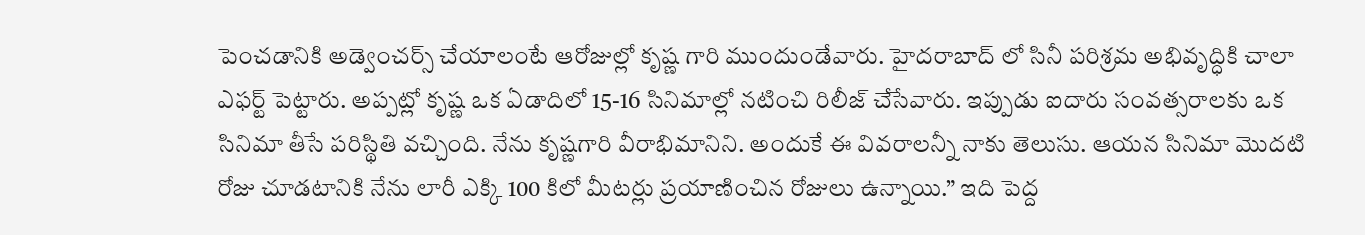పెంచడానికి అడ్వెంచర్స్ చేయాలంటే ఆరోజుల్లో కృష్ణ గారి ముందుండేవారు. హైదరాబాద్ లో సినీ పరిశ్రమ అభివృద్ధికి చాలా ఎఫర్ట్ పెట్టారు. అప్పట్లో కృష్ణ ఒక ఏడాదిలో 15-16 సినిమాల్లో నటించి రిలీజ్ చేసేవారు. ఇప్పుడు ఐదారు సంవత్సరాలకు ఒక సినిమా తీసే పరిస్థితి వచ్చింది. నేను కృష్ణగారి వీరాభిమానిని. అందుకే ఈ వివరాలన్నీ నాకు తెలుసు. ఆయన సినిమా మొదటి రోజు చూడటానికి నేను లారీ ఎక్కి 100 కిలో మీటర్లు ప్రయాణించిన రోజులు ఉన్నాయి.” ఇది పెద్ద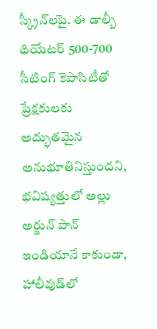స్క్రీన్‌లపై. ఈ డాల్బీ థియేటర్ 500-700 సీటింగ్ కెపాసిటీతో ప్రేక్షకులకు అద్భుతమైన అనుభూతినిస్తుందని, భవిష్యత్తులో అల్లు అర్జున్ పాన్ ఇండియానే కాకుండా, హాలీవుడ్‌లో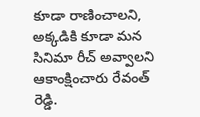కూడా రాణించాలని, అక్కడికి కూడా మన సినిమా రీచ్ అవ్వాలని ఆకాంక్షించారు రేవంత్ రెడ్డి.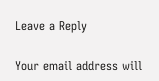Leave a Reply

Your email address will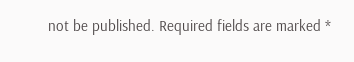not be published. Required fields are marked *